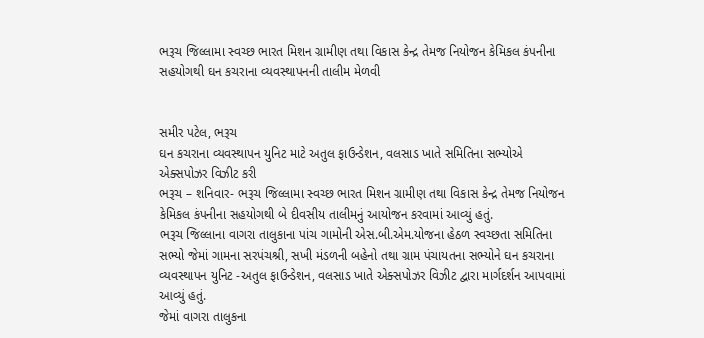ભરૂચ જિલ્લામા સ્વચ્છ ભારત મિશન ગ્રામીણ તથા વિકાસ કેન્દ્ર તેમજ નિયોજન કેમિકલ કંપનીના સહયોગથી ઘન કચરાના વ્યવસ્થાપનની તાલીમ મેળવી


સમીર પટેલ, ભરૂચ
ઘન કચરાના વ્યવસ્થાપન યુનિટ માટે અતુલ ફાઉન્ડેશન, વલસાડ ખાતે સમિતિના સભ્યોએ એક્સપોઝર વિઝીટ કરી
ભરૂચ – શનિવાર- ભરૂચ જિલ્લામા સ્વચ્છ ભારત મિશન ગ્રામીણ તથા વિકાસ કેન્દ્ર તેમજ નિયોજન કેમિકલ કંપનીના સહયોગથી બે દીવસીય તાલીમનું આયોજન કરવામાં આવ્યું હતું.
ભરૂચ જિલ્લાના વાગરા તાલુકાના પાંચ ગામોની એસ.બી.એમ.યોજના હેઠળ સ્વચ્છતા સમિતિના સભ્યો જેમાં ગામના સરપંચશ્રી, સખી મંડળની બહેનો તથા ગ્રામ પંચાયતના સભ્યોને ઘન કચરાના વ્યવસ્થાપન યુનિટ -અતુલ ફાઉન્ડેશન, વલસાડ ખાતે એક્સપોઝર વિઝીટ દ્વારા માર્ગદર્શન આપવામાં આવ્યું હતું.
જેમાં વાગરા તાલુકના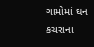ગામોમાં ઘન કચરાના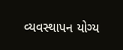વ્યવસ્થાપન યોગ્ય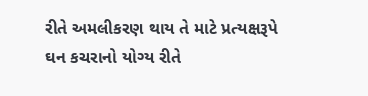રીતે અમલીકરણ થાય તે માટે પ્રત્યક્ષરૂપે ઘન કચરાનો યોગ્ય રીતે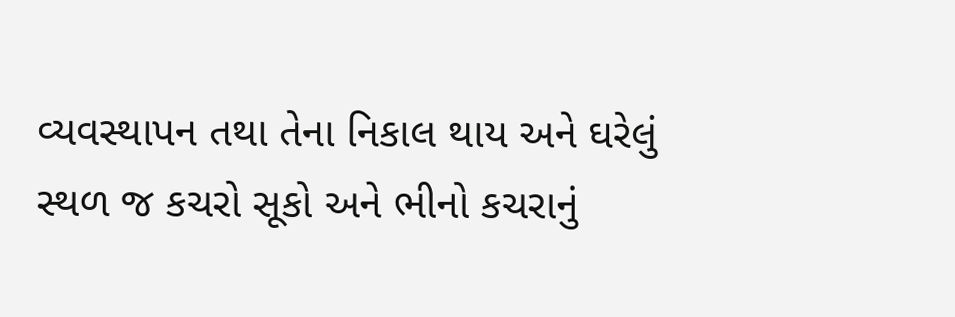વ્યવસ્થાપન તથા તેના નિકાલ થાય અને ઘરેલું સ્થળ જ કચરો સૂકો અને ભીનો કચરાનું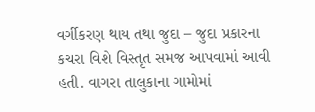વર્ગીકરણ થાય તથા જુદા – જુદા પ્રકારના કચરા વિશે વિસ્તૃત સમજ આપવામાં આવી હતી. વાગરા તાલુકાના ગામોમાં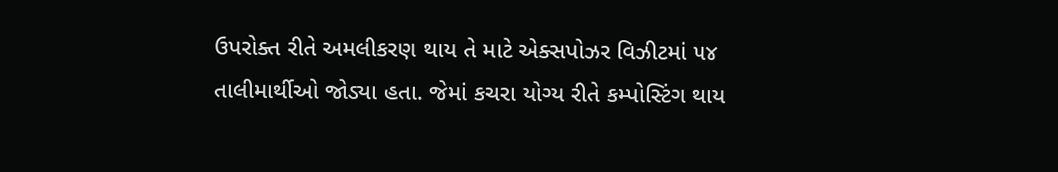ઉપરોક્ત રીતે અમલીકરણ થાય તે માટે એક્સપોઝર વિઝીટમાં ૫૪ તાલીમાર્થીઓ જોડ્યા હતા. જેમાં કચરા યોગ્ય રીતે કમ્પોસ્ટિંગ થાય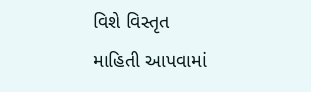વિશે વિસ્તૃત માહિતી આપવામાં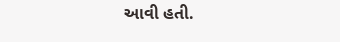આવી હતી.